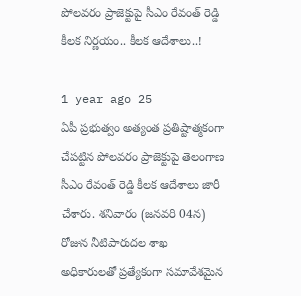పోలవరం ప్రాజెక్టుపై సీఎం రేవంత్ రెడ్డి కీలక నిర్ణయం.. కీలక ఆదేశాలు..!

1 year ago 25
ఏపీ ప్రభుత్వం అత్యంత ప్రతిష్టాత్మకంగా చేపట్టిన పోలవరం ప్రాజెక్టుపై తెలంగాణ సీఎం రేవంత్ రెడ్డి కీలక ఆదేశాలు జారీ చేశారు. శనివారం (జనవరి 04న) రోజున నీటిపారుదల శాఖ అధికారులతో ప్రత్యేకంగా సమావేశమైన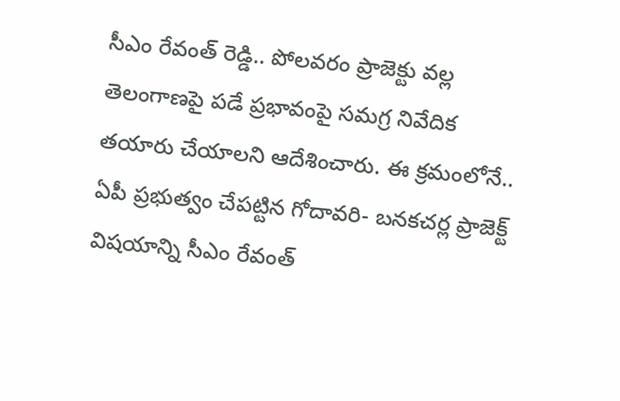సీఎం రేవంత్ రెడ్డి.. పోలవరం ప్రాజెక్టు వల్ల తెలంగాణపై పడే ప్రభావంపై సమగ్ర నివేదిక తయారు చేయాలని ఆదేశించారు. ఈ క్రమంలోనే.. ఏపీ ప్రభుత్వం చేపట్టిన గోదావరి- బనకచర్ల ప్రాజెక్ట్‌ విషయాన్ని సీఎం రేవంత్‌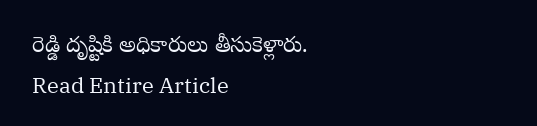రెడ్డి దృష్టికి అధికారులు తీసుకెళ్లారు.
Read Entire Article